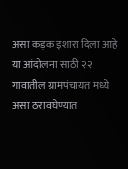असा कड़क इशारा दिला आहे या आंदोलना साठी २२ गावातील ग्रामपंचायत मध्ये असा ठरावघेण्यात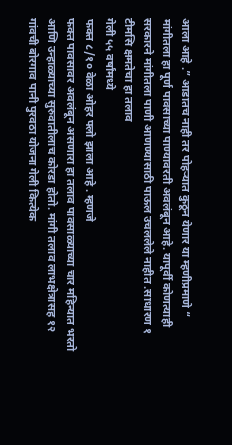आला आहे .” आडातच नाही तर पोहऱ्यात कुठून येणार या म्हणीप्रमाणे “
मांगीतला हा पूर्ण पावसाच्या पाण्यावरती अवलंबून आहे. यापूर्वी कोणत्याही सरकारने मांगीतला पाणी आणण्यासाठी पाऊल उचललेले नाहीत .साधारण १ टीमसि क्षमतेचा हा तलाव
गेली ५५ वर्षांमध्ये
फक्त ८/१० वेळा ओहर फ्लो झाला आहे . म्हणजे
फक्त पावसावर अवलंबून असणारा हा तलाव पावसाळ्याच्या चार महिन्यात भरतो आणि उन्हाळ्याच्या सुरुवातीलाच कोरडा होतो. मांगी तलाव लाभक्षेत्रासह १२ गांवची बोरगाव पानी पुरवठा योजना गेली कित्येक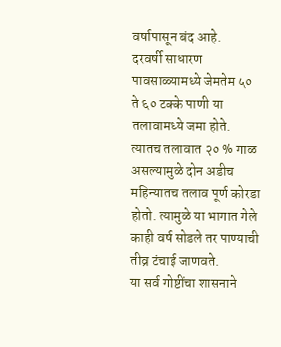वर्षापासून बंद आहे.
दरवर्षी साधारण पावसाळ्यामध्ये जेमतेम ५० ते ६० टक्के पाणी या तलावामध्ये जमा होते. त्यातच तलावात २० % गाळ असल्यामुळे दोन अडीच महिन्यातच तलाव पूर्ण कोरडा होतो. त्यामुळे या भागात गेले काही वर्ष सोडले तर पाण्याची तीव्र टंचाई जाणवते.
या सर्व गोष्टींचा शासनाने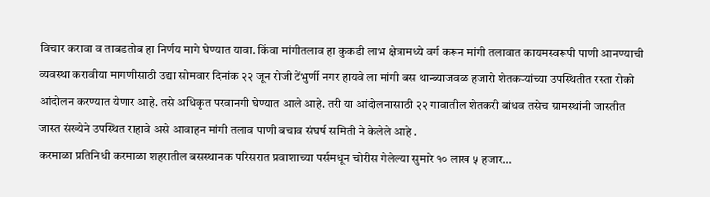विचार करावा व ताबडतोब हा निर्णय मागे घेण्यात यावा. किंवा मांगीतलाव हा कुकडी लाभ क्षेत्रामध्ये वर्ग करून मांगी तलावात कायमस्वरूपी पाणी आनण्याची व्यवस्था करावीया मागणीसाठी उद्या सोमवार दिनांक २२ जून रोजी टेंभुर्णी नगर हायवे ला मांगी बस थान्ब्याजवळ हजारो शेतकऱ्यांच्या उपस्थितीत रस्ता रोको आंदोलन करण्यात येणार आहे. तसे अधिकृत परवानगी घेण्यात आले आहे. तरी या आंदोलनासाठी २२ गावातील शेतकरी बांधव तसेच ग्रामस्थांनी जास्तीत जास्त संख्येने उपस्थित राहावे असे आवाहन मांगी तलाव पाणी बचाव संघर्ष समिती ने केलेले आहे .
करमाळा प्रतिनिधी करमाळा शहरातील बसस्थानक परिसरात प्रवाशाच्या पर्समधून चोरीस गेलेल्या सुमारे १० लाख ५ हजार…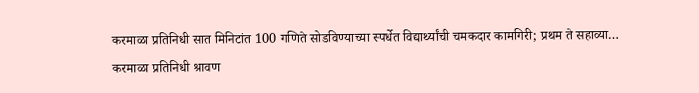करमाळा प्रतिनिधी सात मिनिटांत 100 गणिते सोडविण्याच्या स्पर्धेत विद्यार्थ्यांची चमकदार कामगिरी; प्रथम ते सहाव्या…
करमाळा प्रतिनिधी श्रावण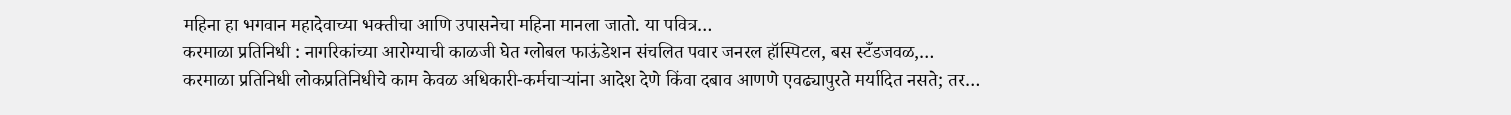महिना हा भगवान महादेवाच्या भक्तीचा आणि उपासनेचा महिना मानला जातो. या पवित्र…
करमाळा प्रतिनिधी : नागरिकांच्या आरोग्याची काळजी घेत ग्लोबल फाऊंडेशन संचलित पवार जनरल हॉस्पिटल, बस स्टँडजवळ,…
करमाळा प्रतिनिधी लोकप्रतिनिधीचे काम केवळ अधिकारी-कर्मचाऱ्यांना आदेश देणे किंवा दबाव आणणे एवढ्यापुरते मर्यादित नसते; तर…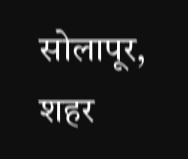सोलापूर, शहर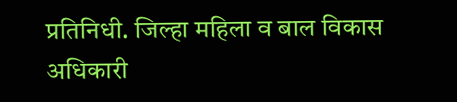प्रतिनिधी. जिल्हा महिला व बाल विकास अधिकारी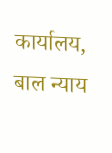कार्यालय, बाल न्याय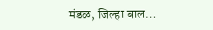मंडळ, जिल्हा बाल…